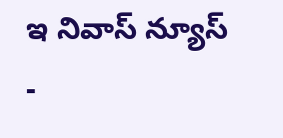ఇ నివాస్ న్యూస్ -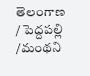తెలంగాణ / పెద్దపల్లి /మంథని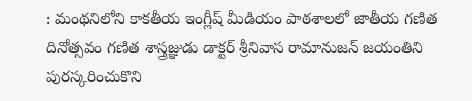: మంథనిలోని కాకతీయ ఇంగ్లీష్ మీడియం పాఠశాలలో జాతీయ గణిత దినోత్సవం గణిత శాస్త్రజ్ఞుడు డాక్టర్ శ్రీనివాస రామానుజన్ జయంతిని పురస్కరించుకొని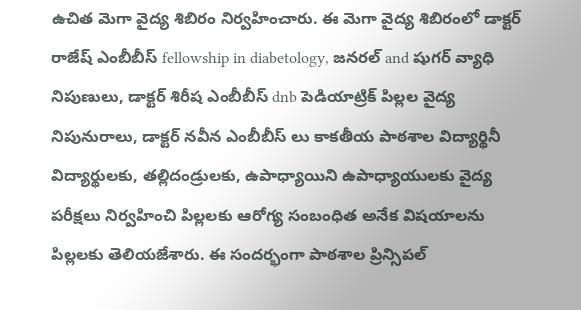ఉచిత మెగా వైద్య శిబిరం నిర్వహించారు. ఈ మెగా వైద్య శిబిరంలో డాక్టర్ రాజేష్ ఎంబీబీస్ fellowship in diabetology, జనరల్ and షుగర్ వ్యాధి నిపుణులు, డాక్టర్ శిరీష ఎంబీబీస్ dnb పెడియాట్రిక్ పిల్లల వైద్య నిపునురాలు, డాక్టర్ నవీన ఎంబీబీస్ లు కాకతీయ పాఠశాల విద్యార్థినీ విద్యార్థులకు, తల్లిదండ్రులకు, ఉపాధ్యాయిని ఉపాధ్యాయులకు వైద్య పరీక్షలు నిర్వహించి పిల్లలకు ఆరోగ్య సంబంధిత అనేక విషయాలను పిల్లలకు తెలియజేశారు. ఈ సందర్భంగా పాఠశాల ప్రిన్సిపల్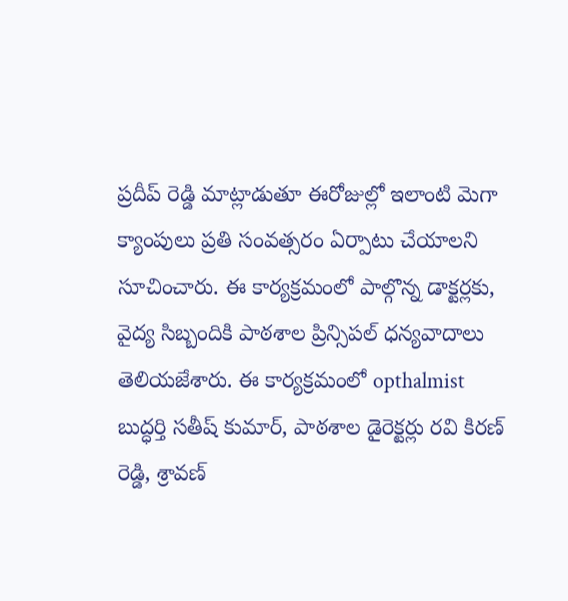ప్రదీప్ రెడ్డి మాట్లాడుతూ ఈరోజుల్లో ఇలాంటి మెగా క్యాంపులు ప్రతి సంవత్సరం ఏర్పాటు చేయాలని సూచించారు. ఈ కార్యక్రమంలో పాల్గొన్న డాక్టర్లకు, వైద్య సిబ్బందికి పాఠశాల ప్రిన్సిపల్ ధన్యవాదాలు తెలియజేశారు. ఈ కార్యక్రమంలో opthalmist బుద్ధర్తి సతీష్ కుమార్, పాఠశాల డైరెక్టర్లు రవి కిరణ్ రెడ్డి, శ్రావణ్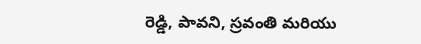రెడ్డి, పావని, స్రవంతి మరియు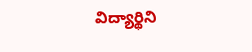విద్యార్థిని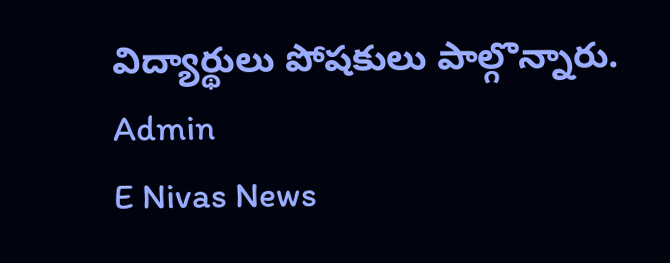విద్యార్థులు పోషకులు పాల్గొన్నారు.
Admin
E Nivas News